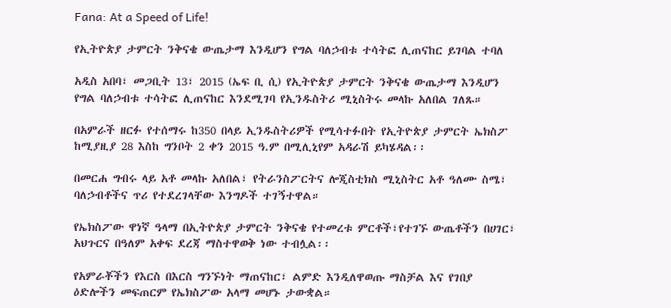Fana: At a Speed of Life!

የኢትዮጵያ ታምርት ንቅናቄ ውጤታማ እንዲሆን የግል ባለኃብቱ ተሳትፎ ሊጠናከር ይገባል ተባለ

አዲስ አበባ፣ መጋቢት 13፣ 2015 (ኤፍ ቢ ሲ) የኢትዮጵያ ታምርት ንቅናቄ ውጤታማ እንዲሆን የግል ባለኃብቱ ተሳትፎ ሊጠናከር እንደሚገባ የኢንዱስትሪ ሚኒስትሩ መላኩ አለበል ገለጹ።

በአምራች ዘርፉ የተሰማሩ ከ350 በላይ ኢንዱስትሪዎች የሚሳተፉበት የኢትዮጵያ ታምርት ኤክስፖ ከሚያዚያ 28 እስከ ግንቦት 2 ቀን 2015 ዓ.ም በሚሊኒየም አዳራሽ ይካሄዳል፡፡

በመርሐ ግብሩ ላይ አቶ መላኩ አለበል፣ የትራንስፖርትና ሎጂስቲክስ ሚኒስትር አቶ ዓለሙ ስሜ፣ ባለኃብቶችና ጥሪ የተደረገላቸው እንግዶች ተገኝተዋል።

የኤክስፖው ዋነኛ ዓላማ በኢትዮጵያ ታምርት ንቅናቄ የተመረቱ ምርቶች፣የተገኙ ውጤቶችን በሀገር፣ አህጉርና በዓለም አቀፍ ደረጃ ማስተዋወቅ ነው ተብሏል፡፡

የአምራቾችን የእርስ በእርስ ግንኙነት ማጠናከር፣ ልምድ እንዲለዋወጡ ማስቻል እና የገበያ ዕድሎችን መፍጠርም የኤክስፖው አላማ መሆኑ ታውቋል።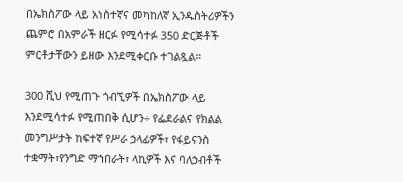በኤክስፖው ላይ አነስተኛና መካከለኛ ኢንዱስትሪዎችን ጨምሮ በአምራች ዘርፉ የሚሳተፉ 350 ድርጅቶች ምርቶታቸውን ይዘው እንደሚቀርቡ ተገልጿል።

300 ሺህ የሚጠጉ ጎብኚዎች በኤክስፖው ላይ እንደሚሳተፉ የሚጠበቅ ሲሆን÷ የፌደራልና የክልል መንግሥታት ከፍተኛ የሥራ ኃላፊዎች፣ የፋይናንስ ተቋማት፣የንግድ ማኀበራት፣ ላኪዎች እና ባለኃብቶች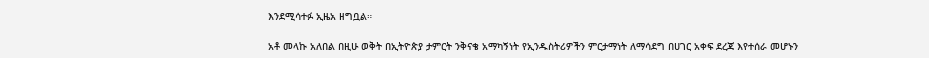እንደሚሳተፉ ኢዜአ ዘግቧል።

አቶ መላኩ አለበል በዚሁ ወቅት በኢትዮጵያ ታምርት ንቅናቄ አማካኝነት የኢንዱስትሪዎችን ምርታማነት ለማሳደግ በሀገር አቀፍ ደረጃ እየተሰራ መሆኑን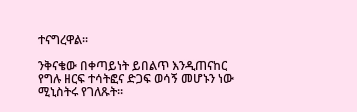ተናግረዋል፡፡

ንቅናቄው በቀጣይነት ይበልጥ እንዲጠናከር የግሉ ዘርፍ ተሳትፎና ድጋፍ ወሳኝ መሆኑን ነው ሚኒስትሩ የገለጹት፡፡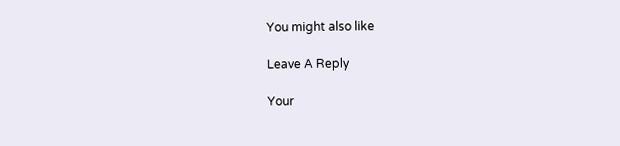You might also like

Leave A Reply

Your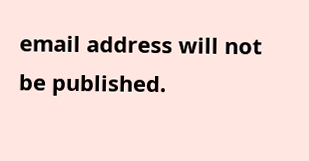email address will not be published.